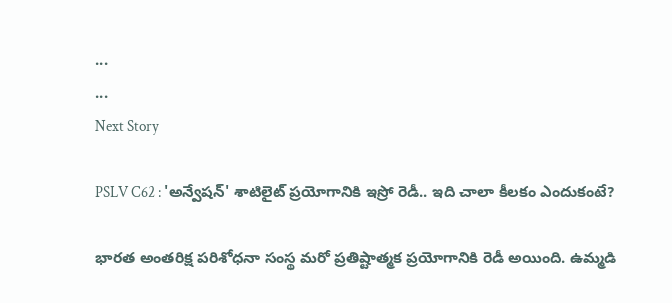...
...
Next Story

PSLV C62 : 'అన్వేషన్' శాటిలైట్ ప్రయోగానికి ఇస్రో రెడీ.. ఇది చాలా కీలకం ఎందుకంటే?

భారత అంతరిక్ష పరిశోధనా సంస్థ మరో ప్రతిష్టాత్మక ప్రయోగానికి రెడీ అయింది. ఉమ్మడి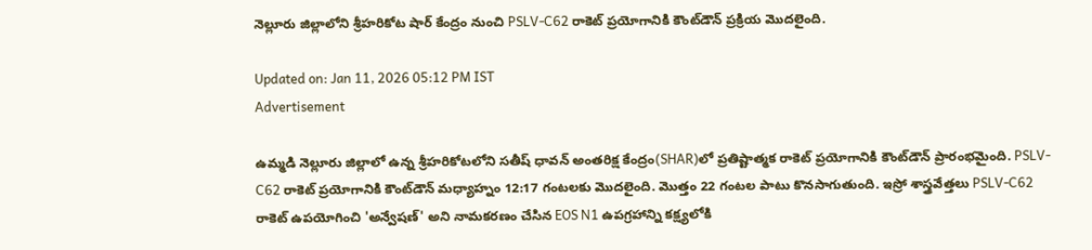నెల్లూరు జిల్లాలోని శ్రీహరికోట షార్ కేంద్రం నుంచి PSLV-C62 రాకెట్ ప్రయోగానికి కౌంట్‌డౌన్ ప్రక్రియ మెుదలైంది.

Updated on: Jan 11, 2026 05:12 PM IST
Advertisement

ఉమ్మడి నెల్లూరు జిల్లాలో ఉన్న శ్రీహరికోటలోని సతీష్ ధావన్ అంతరిక్ష కేంద్రం(SHAR)లో ప్రతిష్టాత్మక రాకెట్ ప్రయోగానికి కౌంట్‌డౌన్ ప్రారంభమైంది. PSLV-C62 రాకెట్ ప్రయోగానికి కౌంట్‌డౌన్ మధ్యాహ్నం 12:17 గంటలకు మెుదలైంది. మొత్తం 22 గంటల పాటు కొనసాగుతుంది. ఇస్రో శాస్త్రవేత్తలు PSLV-C62 రాకెట్ ఉపయోగించి 'అన్వేషణ్' అని నామకరణం చేసిన EOS N1 ఉపగ్రహాన్ని కక్ష్యలోకి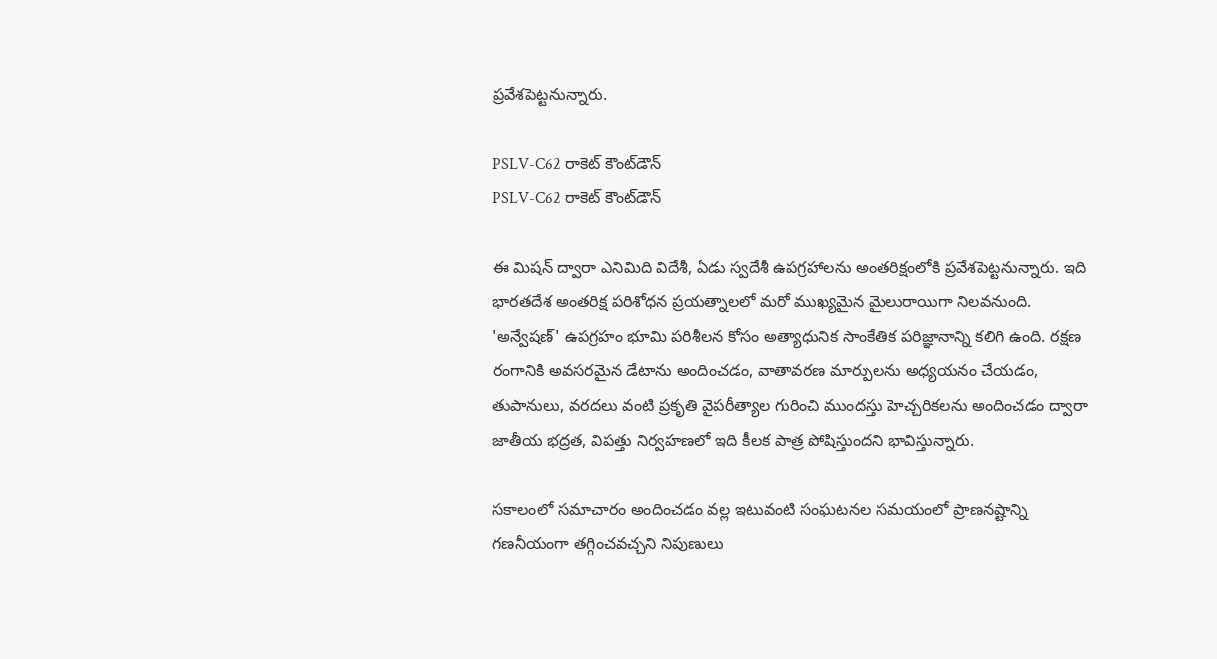ప్రవేశపెట్టనున్నారు.

PSLV-C62 రాకెట్ కౌంట్‌డౌన్
PSLV-C62 రాకెట్ కౌంట్‌డౌన్

ఈ మిషన్ ద్వారా ఎనిమిది విదేశీ, ఏడు స్వదేశీ ఉపగ్రహాలను అంతరిక్షంలోకి ప్రవేశపెట్టనున్నారు. ఇది భారతదేశ అంతరిక్ష పరిశోధన ప్రయత్నాలలో మరో ముఖ్యమైన మైలురాయిగా నిలవనుంది. 'అన్వేషణ్' ఉపగ్రహం భూమి పరిశీలన కోసం అత్యాధునిక సాంకేతిక పరిజ్ఞానాన్ని కలిగి ఉంది. రక్షణ రంగానికి అవసరమైన డేటాను అందించడం, వాతావరణ మార్పులను అధ్యయనం చేయడం, తుపానులు, వరదలు వంటి ప్రకృతి వైపరీత్యాల గురించి ముందస్తు హెచ్చరికలను అందించడం ద్వారా జాతీయ భద్రత, విపత్తు నిర్వహణలో ఇది కీలక పాత్ర పోషిస్తుందని భావిస్తున్నారు.

సకాలంలో సమాచారం అందించడం వల్ల ఇటువంటి సంఘటనల సమయంలో ప్రాణనష్టాన్ని గణనీయంగా తగ్గించవచ్చని నిపుణులు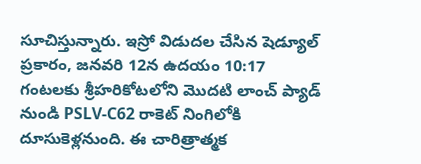సూచిస్తున్నారు. ఇస్రో విడుదల చేసిన షెడ్యూల్ ప్రకారం, జనవరి 12న ఉదయం 10:17 గంటలకు శ్రీహరికోటలోని మొదటి లాంచ్ ప్యాడ్ నుండి PSLV-C62 రాకెట్ నింగిలోకి దూసుకెళ్లనుంది. ఈ చారిత్రాత్మక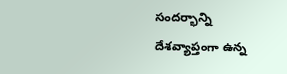సందర్భాన్ని దేశవ్యాప్తంగా ఉన్న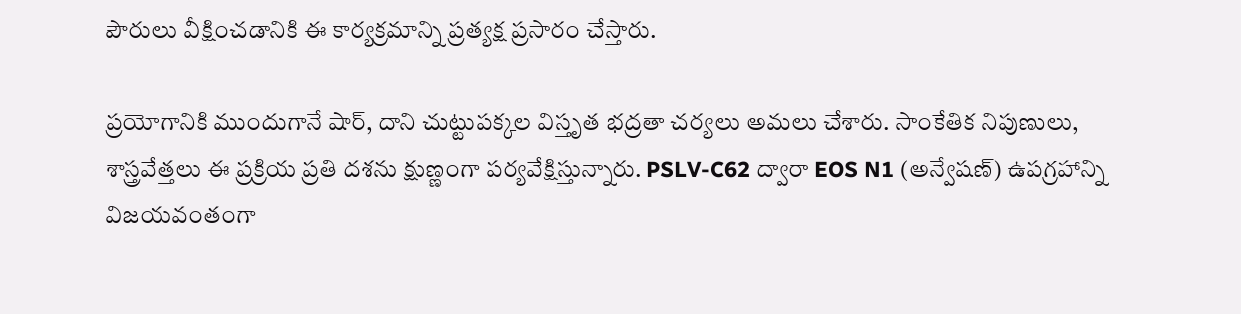పౌరులు వీక్షించడానికి ఈ కార్యక్రమాన్ని ప్రత్యక్ష ప్రసారం చేస్తారు.

ప్రయోగానికి ముందుగానే షార్, దాని చుట్టుపక్కల విస్తృత భద్రతా చర్యలు అమలు చేశారు. సాంకేతిక నిపుణులు, శాస్త్రవేత్తలు ఈ ప్రక్రియ ప్రతి దశను క్షుణ్ణంగా పర్యవేక్షిస్తున్నారు. PSLV-C62 ద్వారా EOS N1 (అన్వేషణ్) ఉపగ్రహాన్ని విజయవంతంగా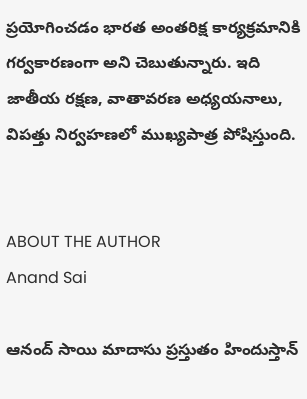ప్రయోగించడం భారత అంతరిక్ష కార్యక్రమానికి గర్వకారణంగా అని చెబుతున్నారు. ఇది జాతీయ రక్షణ, వాతావరణ అధ్యయనాలు, విపత్తు నిర్వహణలో ముఖ్యపాత్ర పోషిస్తుంది.


ABOUT THE AUTHOR
Anand Sai

ఆనంద్ సాయి మాదాసు ప్రస్తుతం హిందుస్తాన్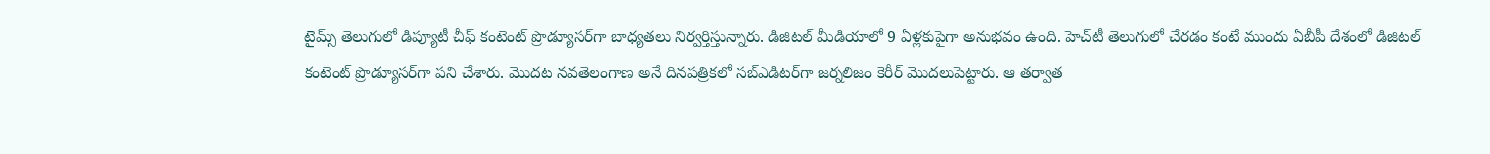టైమ్స్ తెలుగులో డిప్యూటీ చీఫ్ కంటెంట్ ప్రొడ్యూసర్‌గా బాధ్యతలు నిర్వర్తిస్తున్నారు. డిజిటల్ మీడియాలో 9 ఏళ్లకుపైగా అనుభవం ఉంది. హెచ్‌టీ తెలుగులో చేరడం కంటే ముందు ఏబీపీ దేశంలో డిజిటల్ కంటెంట్ ప్రొడ్యూసర్‌గా పని చేశారు. మెుదట నవతెలంగాణ అనే దినపత్రికలో సబ్ఎడిటర్‌గా జర్నలిజం కెరీర్ మెుదలుపెట్టారు. ఆ తర్వాత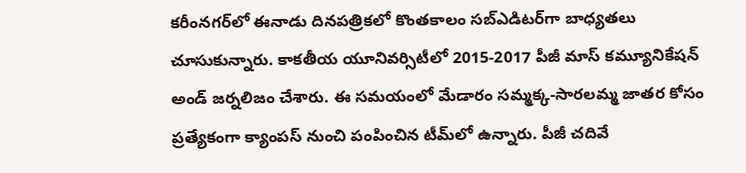కరీంనగర్‌లో ఈనాడు దినపత్రికలో కొంతకాలం సబ్‌ఎడిటర్‌గా బాధ్యతలు చూసుకున్నారు. కాకతీయ యూనివర్సిటీలో 2015-2017 పీజీ మాస్ కమ్యూనికేషన్ అండ్ జర్నలిజం చేశారు. ఈ సమయంలో మేడారం సమ్మక్క-సారలమ్మ జాతర కోసం ప్రత్యేకంగా క్యాంపస్ నుంచి పంపించిన టీమ్‌లో ఉన్నారు. పీజీ చదివే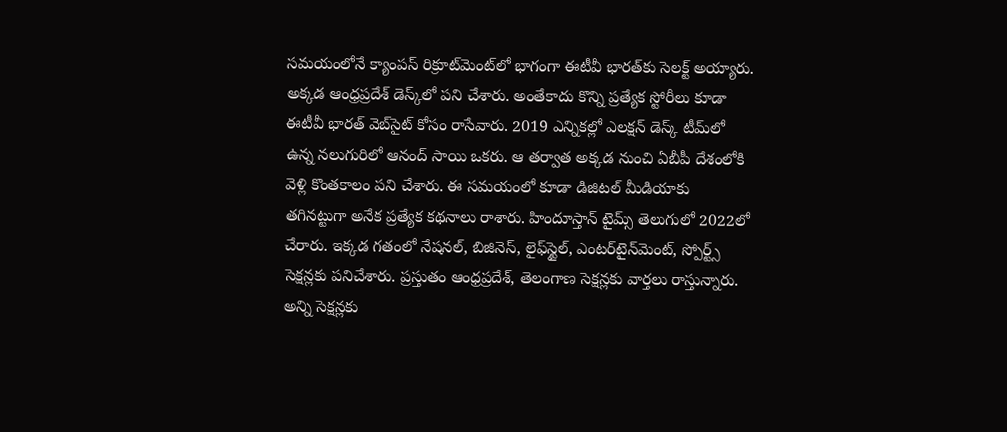సమయంలోనే క్యాంపస్ రిక్రూట్‌మెంట్‌లో భాగంగా ఈటీవీ భారత్‌కు సెలక్ట్ అయ్యారు. అక్కడ ఆంధ్రప్రదేశ్‌ డెస్క్‌లో పని చేశారు. అంతేకాదు కొన్ని ప్రత్యేక స్టోరీలు కూడా ఈటీవీ భారత్ వెబ్‌సైట్ కోసం రాసేవారు. 2019 ఎన్నికల్లో ఎలక్షన్ డెస్క్‌ టీమ్‌లో ఉన్న నలుగురిలో ఆనంద్ సాయి ఒకరు. ఆ తర్వాత అక్కడ నుంచి ఏబీపీ దేశంలోకి వెళ్లి కొంతకాలం పని చేశారు. ఈ సమయంలో కూడా డిజిటల్ మీడియాకు తగినట్టుగా అనేక ప్రత్యేక కథనాలు రాశారు. హిందూస్తాన్ టైమ్స్‌ తెలుగులో 2022లో చేరారు. ఇక్కడ గతంలో నేషనల్, బిజినెస్, లైఫ్‌స్టైల్, ఎంటర్‌టైన్‌మెంట్‌, స్పోర్ట్స్‌ సెక్షన్లకు పనిచేశారు. ప్రస్తుతం ఆంధ్రప్రదేశ్, తెలంగాణ సెక్షన్లకు వార్తలు రాస్తున్నారు. అన్ని సెక్షన్లకు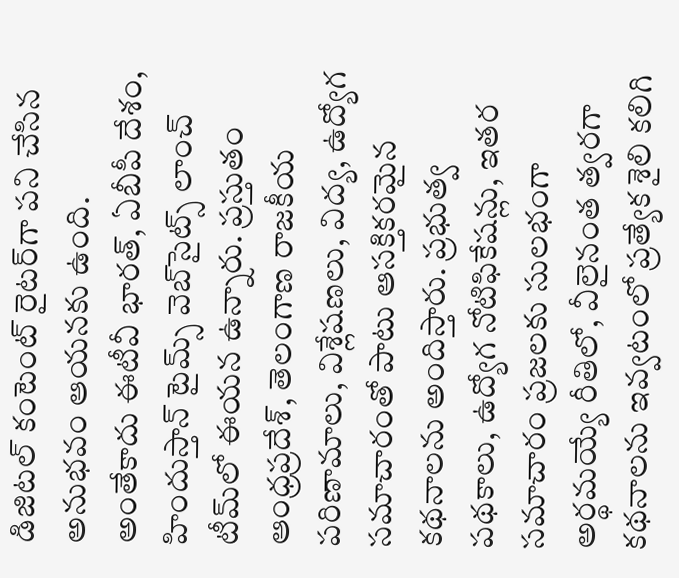డిజిటల్ కంటెంట్ రైటర్‌గా పని చేసిన అనుభవం ఆయనకు ఉంది. అంతేకాదు ఈటీవీ భారత్, ఏబీపీ దేశం, హిందుస్తాన్ టైమ్స్ వెబ్‌సైట్స్ లాంచ్ టీమ్‌లో ఈయన ఉన్నారు. ప్రస్తుతం ఆంధ్రప్రదేశ్, తెలంగాణ రాజకీయ పరిణామాలు, విశ్లేషణలు, విద్య, ఉద్యోగ సమాచారంతో పాటు ఆసక్తికరమైన కథనాలను అందిస్తారు. ప్రభుత్వ పథకాలు, ఉద్యోగ నోటిఫికేషన్లు, ఇతర సమాచారం ప్రజలకు సులభంగా అర్థమయ్యే రీతిలో, వీలైనంత త్వరగా కథనాలను ఇవ్వటంలో ప్రత్యేక శైలి కలిగి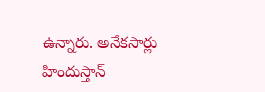ఉన్నారు. అనేకసార్లు హిందుస్తాన్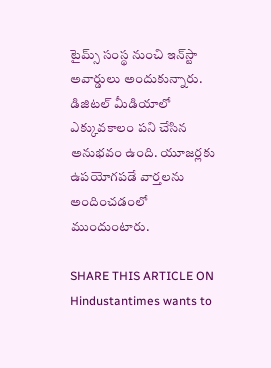టైమ్స్ సంస్థ నుంచి ఇన్‌స్టా అవార్డులు అందుకున్నారు. డిజిటల్ మీడియాలో ఎక్కువకాలం పని చేసిన అనుభవం ఉంది. యూజర్లకు ఉపయోగపడే వార్తలను అందించడంలో ముందుంటారు.

SHARE THIS ARTICLE ON
Hindustantimes wants to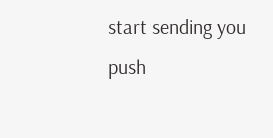start sending you push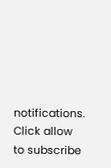notifications. Click allow to subscribe